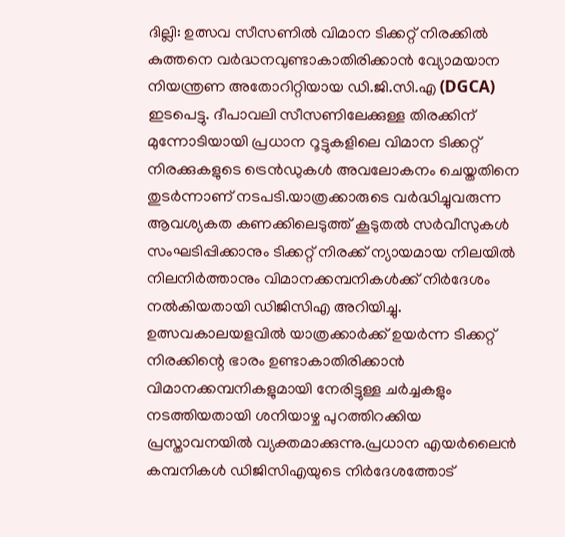ദില്ലി: ഉത്സവ സീസണിൽ വിമാന ടിക്കറ്റ് നിരക്കിൽ കുത്തനെ വർദ്ധനവുണ്ടാകാതിരിക്കാൻ വ്യോമയാന നിയന്ത്രണ അതോറിറ്റിയായ ഡി.ജി.സി.എ (DGCA) ഇടപെട്ടു. ദീപാവലി സീസണിലേക്കുള്ള തിരക്കിന് മുന്നോടിയായി പ്രധാന റൂട്ടുകളിലെ വിമാന ടിക്കറ്റ് നിരക്കുകളുടെ ട്രെൻഡുകൾ അവലോകനം ചെയ്തതിനെ തുടർന്നാണ് നടപടി.യാത്രക്കാരുടെ വർദ്ധിച്ചുവരുന്ന ആവശ്യകത കണക്കിലെടുത്ത് കൂടുതൽ സർവീസുകൾ സംഘടിപ്പിക്കാനും ടിക്കറ്റ് നിരക്ക് ന്യായമായ നിലയിൽ നിലനിർത്താനും വിമാനക്കമ്പനികൾക്ക് നിർദേശം നൽകിയതായി ഡിജിസിഎ അറിയിച്ചു.
ഉത്സവകാലയളവിൽ യാത്രക്കാർക്ക് ഉയർന്ന ടിക്കറ്റ് നിരക്കിന്റെ ഭാരം ഉണ്ടാകാതിരിക്കാൻ വിമാനക്കമ്പനികളുമായി നേരിട്ടുള്ള ചർച്ചകളും നടത്തിയതായി ശനിയാഴ്ച പുറത്തിറക്കിയ പ്രസ്താവനയിൽ വ്യക്തമാക്കുന്നു.പ്രധാന എയർലൈൻ കമ്പനികൾ ഡിജിസിഎയുടെ നിർദേശത്തോട്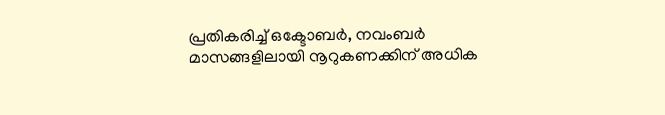പ്രതികരിച്ച് ഒക്ടോബർ, നവംബർ മാസങ്ങളിലായി നൂറുകണക്കിന് അധിക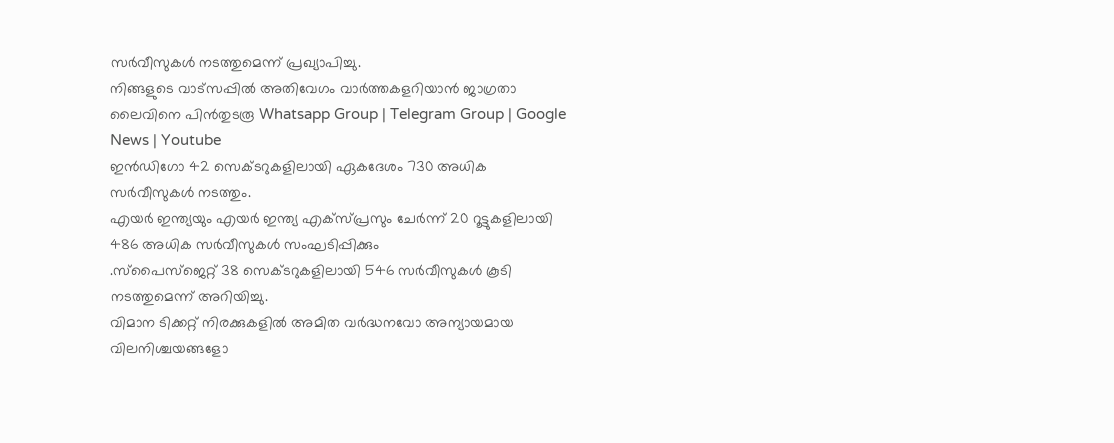സർവീസുകൾ നടത്തുമെന്ന് പ്രഖ്യാപിച്ചു.
നിങ്ങളുടെ വാട്സപ്പിൽ അതിവേഗം വാർത്തകളറിയാൻ ജാഗ്രതാ ലൈവിനെ പിൻതുടരൂ Whatsapp Group | Telegram Group | Google News | Youtube
ഇൻഡിഗോ 42 സെക്ടറുകളിലായി ഏകദേശം 730 അധിക സർവീസുകൾ നടത്തും.
എയർ ഇന്ത്യയും എയർ ഇന്ത്യ എക്സ്പ്രസും ചേർന്ന് 20 റൂട്ടുകളിലായി 486 അധിക സർവീസുകൾ സംഘടിപ്പിക്കും
.സ്പൈസ്ജെറ്റ് 38 സെക്ടറുകളിലായി 546 സർവീസുകൾ കൂടി നടത്തുമെന്ന് അറിയിച്ചു.
വിമാന ടിക്കറ്റ് നിരക്കുകളിൽ അമിത വർദ്ധനവോ അന്യായമായ വിലനിശ്ചയങ്ങളോ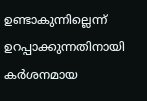ഉണ്ടാകുന്നില്ലെന്ന് ഉറപ്പാക്കുന്നതിനായി കർശനമായ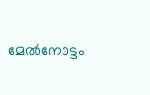മേൽനോട്ടം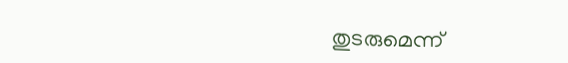തുടരുമെന്ന്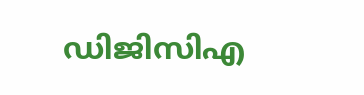ഡിജിസിഎ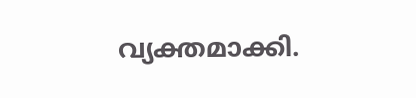വ്യക്തമാക്കി.